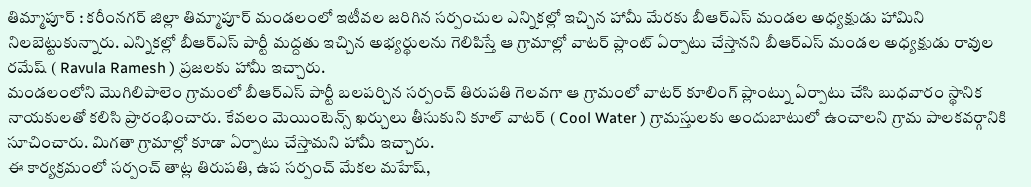తిమ్మాపూర్ : కరీంనగర్ జిల్లా తిమ్మాపూర్ మండలంలో ఇటీవల జరిగిన సర్పంచుల ఎన్నికల్లో ఇచ్చిన హామీ మేరకు బీఆర్ఎస్ మండల అధ్యక్షుడు హామిని నిలబెట్టుకున్నారు. ఎన్నికల్లో బీఆర్ఎస్ పార్టీ మద్దతు ఇచ్చిన అభ్యర్థులను గెలిపిస్తే ఆ గ్రామాల్లో వాటర్ ప్లాంట్ ఏర్పాటు చేస్తానని బీఆర్ఎస్ మండల అధ్యక్షుడు రావుల రమేష్ ( Ravula Ramesh ) ప్రజలకు హామీ ఇచ్చారు.
మండలంలోని మొగిలిపాలెం గ్రామంలో బీఆర్ఎస్ పార్టీ బలపర్చిన సర్పంచ్ తిరుపతి గెలవగా ఆ గ్రామంలో వాటర్ కూలింగ్ ప్లాంట్ను ఏర్పాటు చేసి బుధవారం స్థానిక నాయకులతో కలిసి ప్రారంభించారు. కేవలం మెయింటెన్స్ ఖర్చులు తీసుకుని కూల్ వాటర్ ( Cool Water ) గ్రామస్తులకు అందుబాటులో ఉంచాలని గ్రామ పాలకవర్గానికి సూచించారు. మిగతా గ్రామాల్లో కూడా ఏర్పాటు చేస్తామని హామీ ఇచ్చారు.
ఈ కార్యక్రమంలో సర్పంచ్ తాట్ల తిరుపతి, ఉప సర్పంచ్ మేకల మహేష్,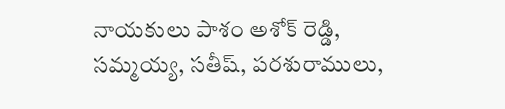నాయకులు పాశం అశోక్ రెడ్డి, సమ్మయ్య, సతీష్, పరశురాములు,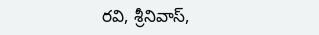రవి, శ్రీనివాస్,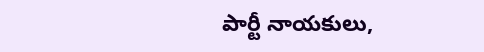పార్టీ నాయకులు,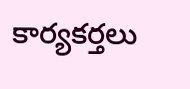కార్యకర్తలు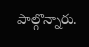పాల్గొన్నారు.